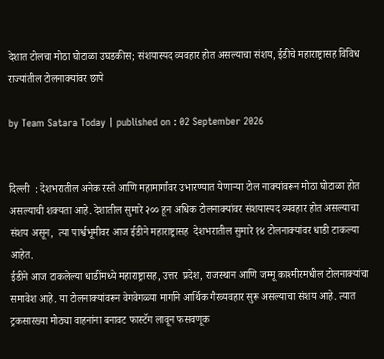देशात टोलचा मोठा घोटाळा उघडकीस; संशयास्पद व्यवहार होत असल्याचा संशय, ईडीचे महाराष्ट्रासह विविध राज्यांतील टोलनाक्यांवर छापे

by Team Satara Today | published on : 02 September 2026


दिल्ली  : देशभरातील अनेक रस्ते आणि महामार्गांवर उभारण्यात येणाऱ्या टोल नाक्यांवरून मोठा घोटाळा होत असल्याची शक्यता आहे. देशातील सुमारे २०० हून अधिक टोलनाक्यांवर संशयास्पद व्यवहार होत असल्याचा संशय असून,  त्या पार्श्वभूमीवर आज ईडीने महाराष्ट्रासह  देशभरातील सुमारे १४ टोलनाक्यांवर धाडी टाकल्या आहेत.
ईडीने आज टाकलेल्या धाडींमध्ये महाराष्ट्रासह, उत्तर  प्रदेश, राजस्थान आणि जम्मू काश्मीरमधील टोलनाक्यांचा समावेश आहे. या टोलनाक्यांवरून वेगवेगळ्या मार्गाने आर्थिक गैरव्यवहार सुरू असल्याचा संशय आहे. त्यात ट्रकसारख्या मोठ्या वाहनांना बनावट फास्टॅग लावून फसवणूक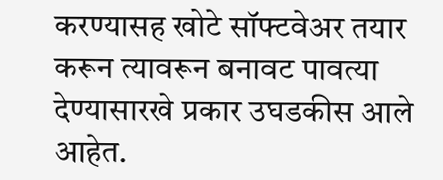करण्यासह खोटे सॉफ्टवेअर तयार  करून त्यावरून बनावट पावत्या देण्यासारखे प्रकार उघडकीस आले आहेत.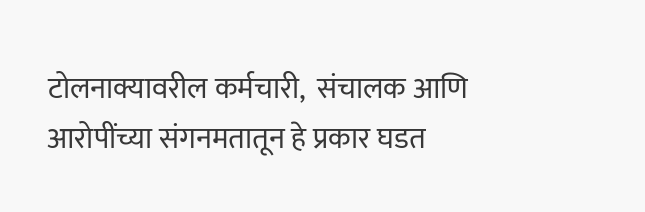टोलनाक्यावरील कर्मचारी,  संचालक आणि आरोपींच्या संगनमतातून हे प्रकार घडत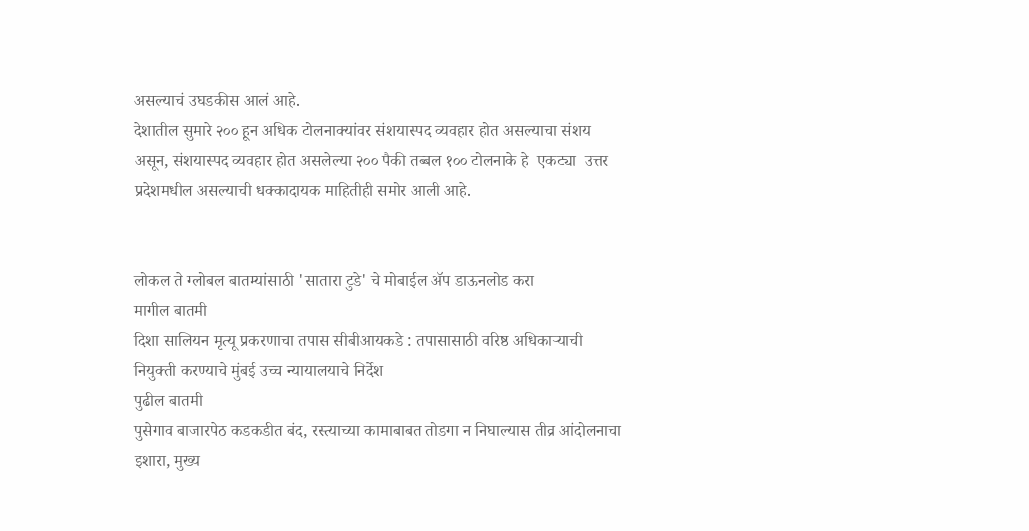असल्याचं उघडकीस आलं आहे.
देशातील सुमारे २०० हून अधिक टोलनाक्यांवर संशयास्पद व्यवहार होत असल्याचा संशय असून, संशयास्पद व्यवहार होत असलेल्या २०० पैकी तब्बल १०० टोलनाके हे  एकट्या  उत्तर प्रदेशमधील असल्याची धक्कादायक माहितीही समोर आली आहे.


लोकल ते ग्लोबल बातम्यांसाठी 'सातारा टुडे' चे मोबाईल ॲप डाऊनलोड करा
मागील बातमी
दिशा सालियन मृत्यू प्रकरणाचा तपास सीबीआयकडे : तपासासाठी वरिष्ठ अधिकाऱ्याची नियुक्ती करण्याचे मुंबई उच्च न्यायालयाचे निर्देश
पुढील बातमी
पुसेगाव बाजारपेठ कडकडीत बंद, रस्त्याच्या कामाबाबत तोडगा न निघाल्यास तीव्र आंदोलनाचा इशारा, मुख्य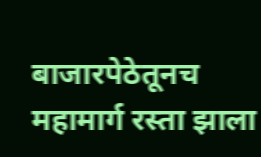बाजारपेठेतूनच महामार्ग रस्ता झाला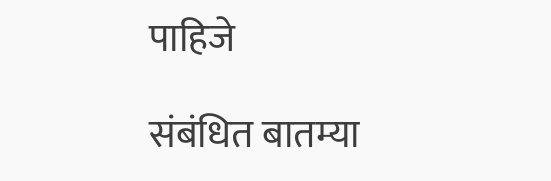पाहिजे

संबंधित बातम्या